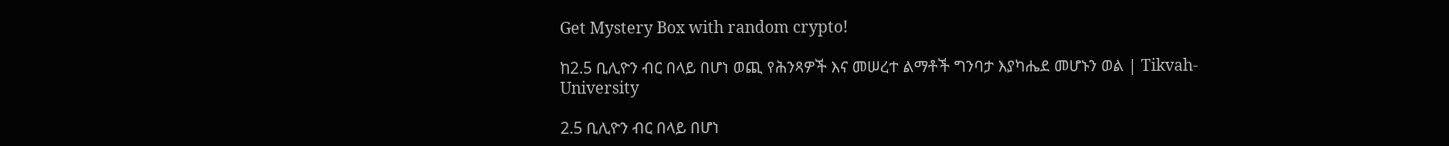Get Mystery Box with random crypto!

ከ2.5 ቢሊዮን ብር በላይ በሆነ ወጪ የሕንጻዎች እና መሠረተ ልማቶች ግንባታ እያካሔደ መሆኑን ወል | Tikvah-University

2.5 ቢሊዮን ብር በላይ በሆነ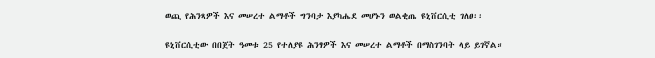ወጪ የሕንጻዎች እና መሠረተ ልማቶች ግንባታ እያካሔደ መሆኑን ወልቂጤ ዩኒቨርሲቲ ገለፀ፡፡

ዩኒቨርሲቲው በበጀት ዓመቱ 25 የተለያዩ ሕንፃዎች እና መሠረተ ልማቶች በማስገንባት ላይ ይገኛል።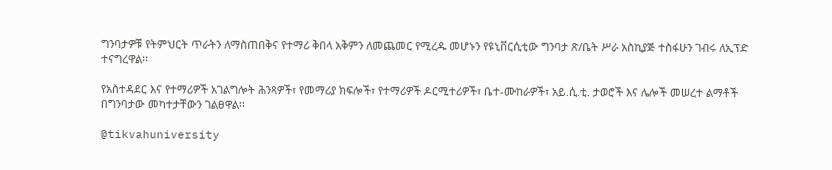ግንባታዎቹ የትምህርት ጥራትን ለማስጠበቅና የተማሪ ቅበላ አቅምን ለመጨመር የሚረዱ መሆኑን የዩኒቨርሲቲው ግንባታ ጽ/ቤት ሥራ አስኪያጅ ተስፋሁን ገብሩ ለኢፕድ ተናግረዋል፡፡

የአስተዳደር እና የተማሪዎች አገልግሎት ሕንጻዎች፣ የመማሪያ ክፍሎች፣ የተማሪዎች ዶርሚተሪዎች፣ ቤተ-ሙከራዎች፣ አይ.ሲ.ቲ. ታወሮች እና ሌሎች መሠረተ ልማቶች በግንባታው መካተታቸውን ገልፀዋል፡፡

@tikvahuniversity